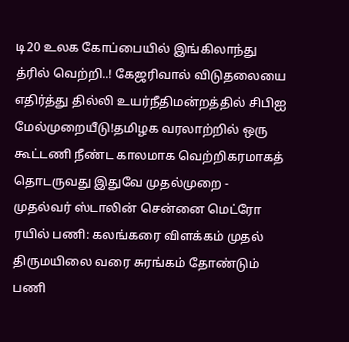டி20 உலக கோப்பையில் இங்கிலாந்து த்ரில் வெற்றி..! கேஜரிவால் விடுதலையை எதிர்த்து தில்லி உயர்நீதிமன்றத்தில் சிபிஐ மேல்முறையீடு!தமிழக வரலாற்றில் ஒரு கூட்டணி நீண்ட காலமாக வெற்றிகரமாகத் தொடருவது இதுவே முதல்முறை - முதல்வர் ஸ்டாலின் சென்னை மெட்ரோ ரயில் பணி: கலங்கரை விளக்கம் முதல் திருமயிலை வரை சுரங்கம் தோண்டும் பணி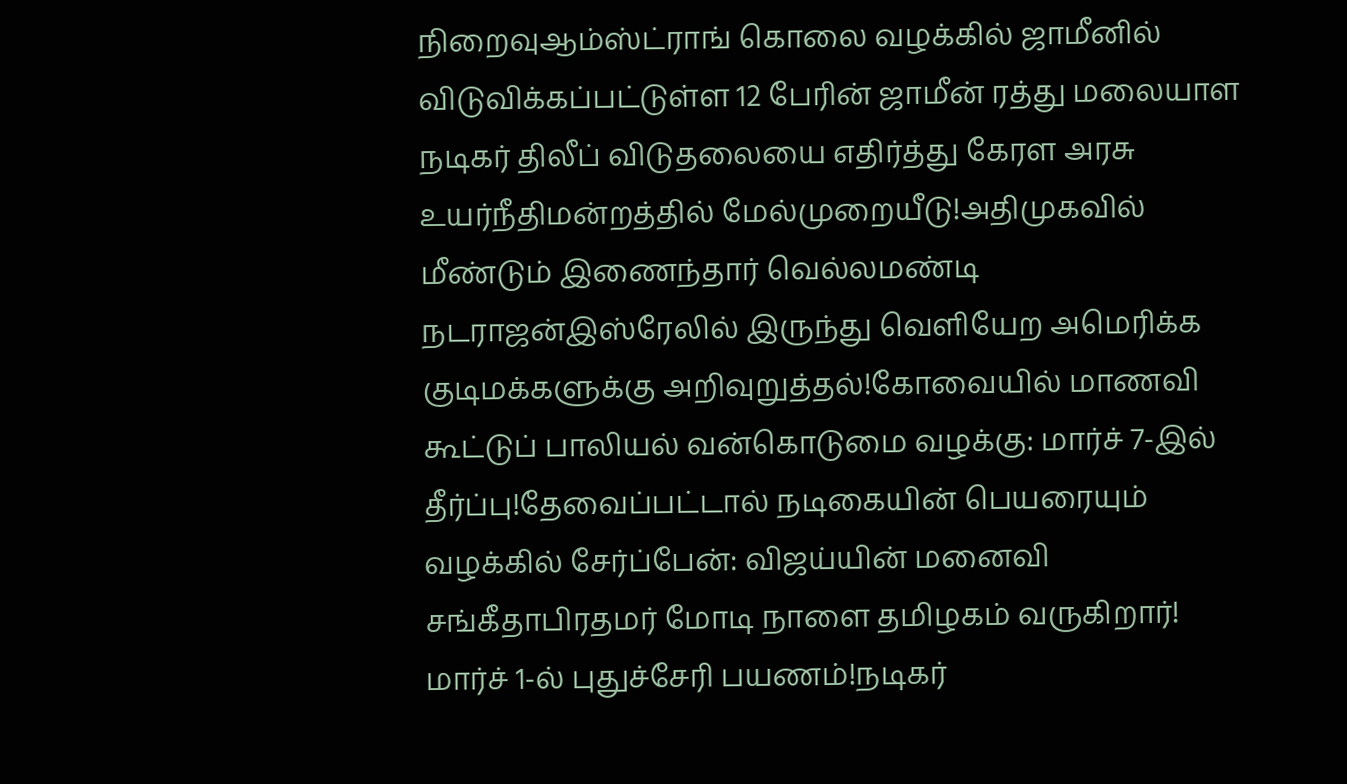நிறைவுஆம்ஸ்ட்ராங் கொலை வழக்கில் ஜாமீனில் விடுவிக்கப்பட்டுள்ள 12 பேரின் ஜாமீன் ரத்து மலையாள நடிகர் திலீப் விடுதலையை எதிர்த்து கேரள அரசு உயர்நீதிமன்றத்தில் மேல்முறையீடு!அதிமுகவில் மீண்டும் இணைந்தார் வெல்லமண்டி நடராஜன்இஸ்ரேலில் இருந்து வெளியேற அமெரிக்க குடிமக்களுக்கு அறிவுறுத்தல்!கோவையில் மாணவி கூட்டுப் பாலியல் வன்கொடுமை வழக்கு: மார்ச் 7-இல் தீர்ப்பு!தேவைப்பட்டால் நடிகையின் பெயரையும் வழக்கில் சேர்ப்பேன்: விஜய்யின் மனைவி சங்கீதாபிரதமர் மோடி நாளை தமிழகம் வருகிறார்! மார்ச் 1-ல் புதுச்சேரி பயணம்!நடிகர்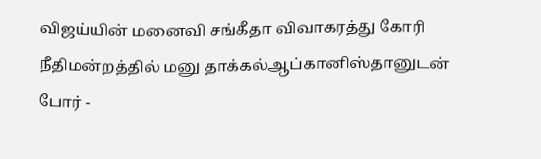விஜய்யின் மனைவி சங்கீதா விவாகரத்து கோரி நீதிமன்றத்தில் மனு தாக்கல்ஆப்கானிஸ்தானுடன் போர் -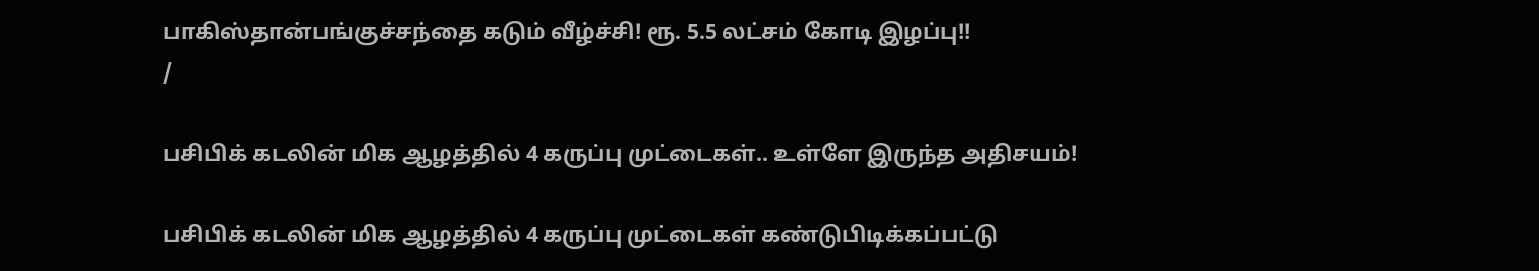பாகிஸ்தான்பங்குச்சந்தை கடும் வீழ்ச்சி! ரூ. 5.5 லட்சம் கோடி இழப்பு!!
/

பசிபிக் கடலின் மிக ஆழத்தில் 4 கருப்பு முட்டைகள்.. உள்ளே இருந்த அதிசயம்!

பசிபிக் கடலின் மிக ஆழத்தில் 4 கருப்பு முட்டைகள் கண்டுபிடிக்கப்பட்டு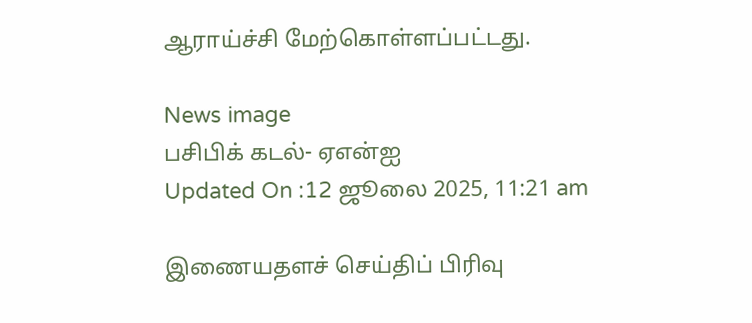ஆராய்ச்சி மேற்கொள்ளப்பட்டது.

News image
பசிபிக் கடல்- ஏஎன்ஐ
Updated On :12 ஜூலை 2025, 11:21 am

இணையதளச் செய்திப் பிரிவு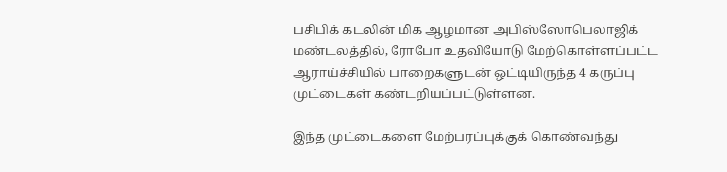பசிபிக் கடலின் மிக ஆழமான அபிஸ்ஸோபெலாஜிக் மண்டலத்தில், ரோபோ உதவியோடு மேற்கொள்ளப்பட்ட ஆராய்ச்சியில் பாறைகளுடன் ஒட்டியிருந்த 4 கருப்பு முட்டைகள் கண்டறியப்பட்டுள்ளன.

இந்த முட்டைகளை மேற்பரப்புக்குக் கொண்வந்து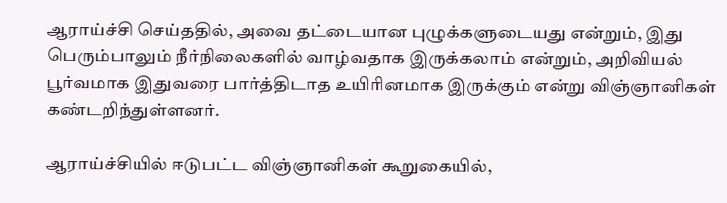ஆராய்ச்சி செய்ததில், அவை தட்டையான புழுக்களுடையது என்றும், இது பெரும்பாலும் நீர்நிலைகளில் வாழ்வதாக இருக்கலாம் என்றும், அறிவியல் பூர்வமாக இதுவரை பார்த்திடாத உயிரினமாக இருக்கும் என்று விஞ்ஞானிகள் கண்டறிந்துள்ளனர்.

ஆராய்ச்சியில் ஈடுபட்ட விஞ்ஞானிகள் கூறுகையில்,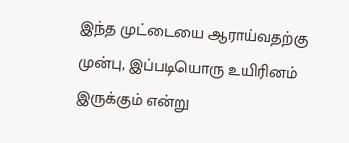இந்த முட்டையை ஆராய்வதற்கு முன்பு, இப்படியொரு உயிரினம் இருக்கும் என்று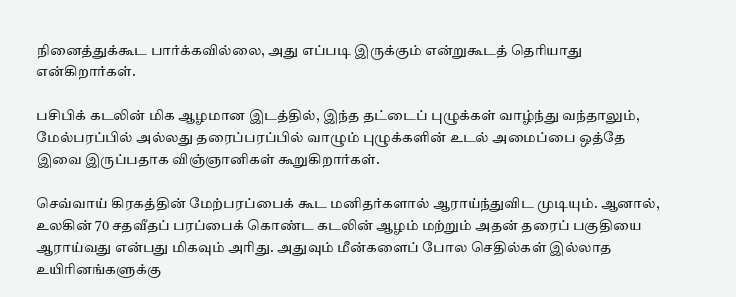நினைத்துக்கூட பார்க்கவில்லை, அது எப்படி இருக்கும் என்றுகூடத் தெரியாது என்கிறார்கள்.

பசிபிக் கடலின் மிக ஆழமான இடத்தில், இந்த தட்டைப் புழுக்கள் வாழ்ந்து வந்தாலும், மேல்பரப்பில் அல்லது தரைப்பரப்பில் வாழும் புழுக்களின் உடல் அமைப்பை ஒத்தே இவை இருப்பதாக விஞ்ஞானிகள் கூறுகிறார்கள்.

செவ்வாய் கிரகத்தின் மேற்பரப்பைக் கூட மனிதர்களால் ஆராய்ந்துவிட முடியும். ஆனால், உலகின் 70 சதவீதப் பரப்பைக் கொண்ட கடலின் ஆழம் மற்றும் அதன் தரைப் பகுதியை ஆராய்வது என்பது மிகவும் அரிது. அதுவும் மீன்களைப் போல செதில்கள் இல்லாத உயிரினங்களுக்கு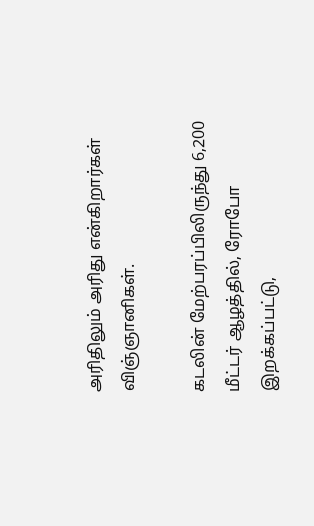அரிதிலும் அரிது என்கிறார்கள் விஞ்ஞானிகள்.

கடலின் மேற்பரப்பிலிருந்து 6,200 மீட்டர் ஆழத்தில், ரோபோ இறக்கப்பட்டு,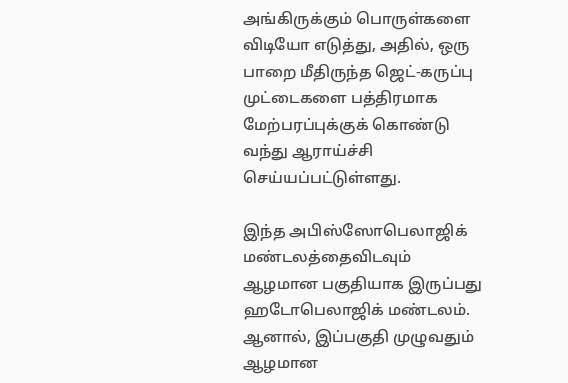அங்கிருக்கும் பொருள்களை விடியோ எடுத்து, அதில், ஒரு பாறை மீதிருந்த ஜெட்-கருப்பு முட்டைகளை பத்திரமாக மேற்பரப்புக்குக் கொண்டு வந்து ஆராய்ச்சி செய்யப்பட்டுள்ளது.

இந்த அபிஸ்ஸோபெலாஜிக் மண்டலத்தைவிடவும் ஆழமான பகுதியாக இருப்பது ஹடோபெலாஜிக் மண்டலம். ஆனால், இப்பகுதி முழுவதும் ஆழமான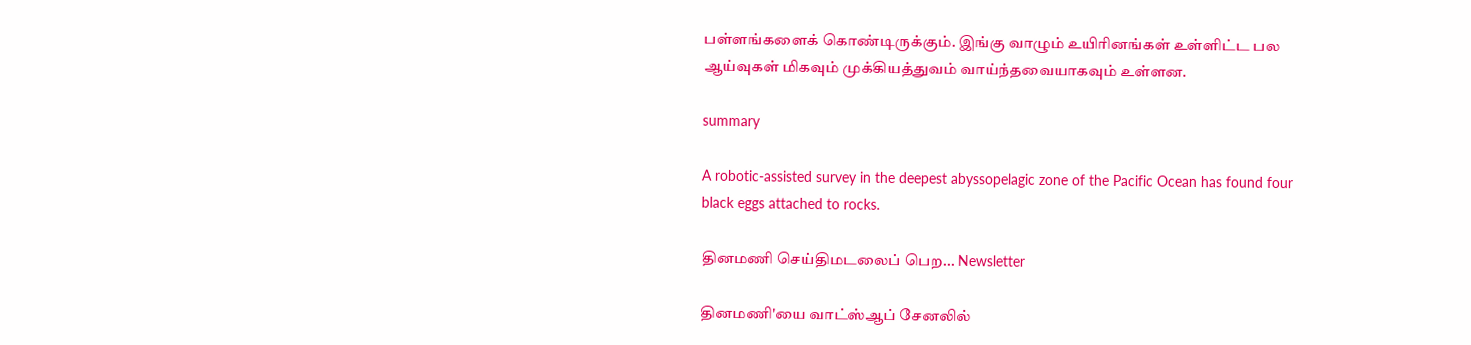பள்ளங்களைக் கொண்டிருக்கும். இங்கு வாழும் உயிரினங்கள் உள்ளிட்ட பல ஆய்வுகள் மிகவும் முக்கியத்துவம் வாய்ந்தவையாகவும் உள்ளன.

summary

A robotic-assisted survey in the deepest abyssopelagic zone of the Pacific Ocean has found four black eggs attached to rocks.

தினமணி செய்திமடலைப் பெற... Newsletter

தினமணி'யை வாட்ஸ்ஆப் சேனலில்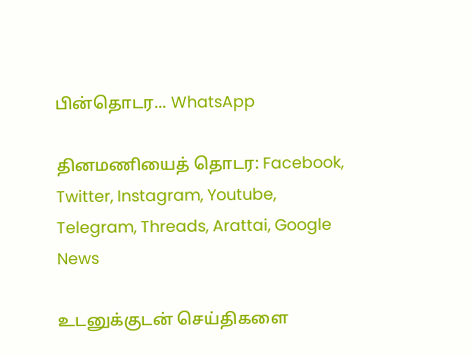பின்தொடர... WhatsApp

தினமணியைத் தொடர: Facebook, Twitter, Instagram, Youtube, Telegram, Threads, Arattai, Google News

உடனுக்குடன் செய்திகளை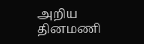அறிய தினமணி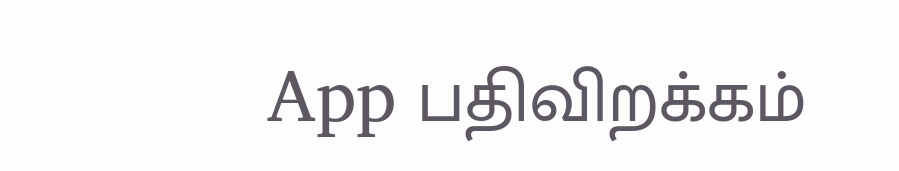App பதிவிறக்கம்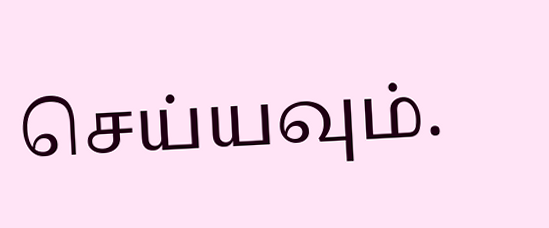செய்யவும்.